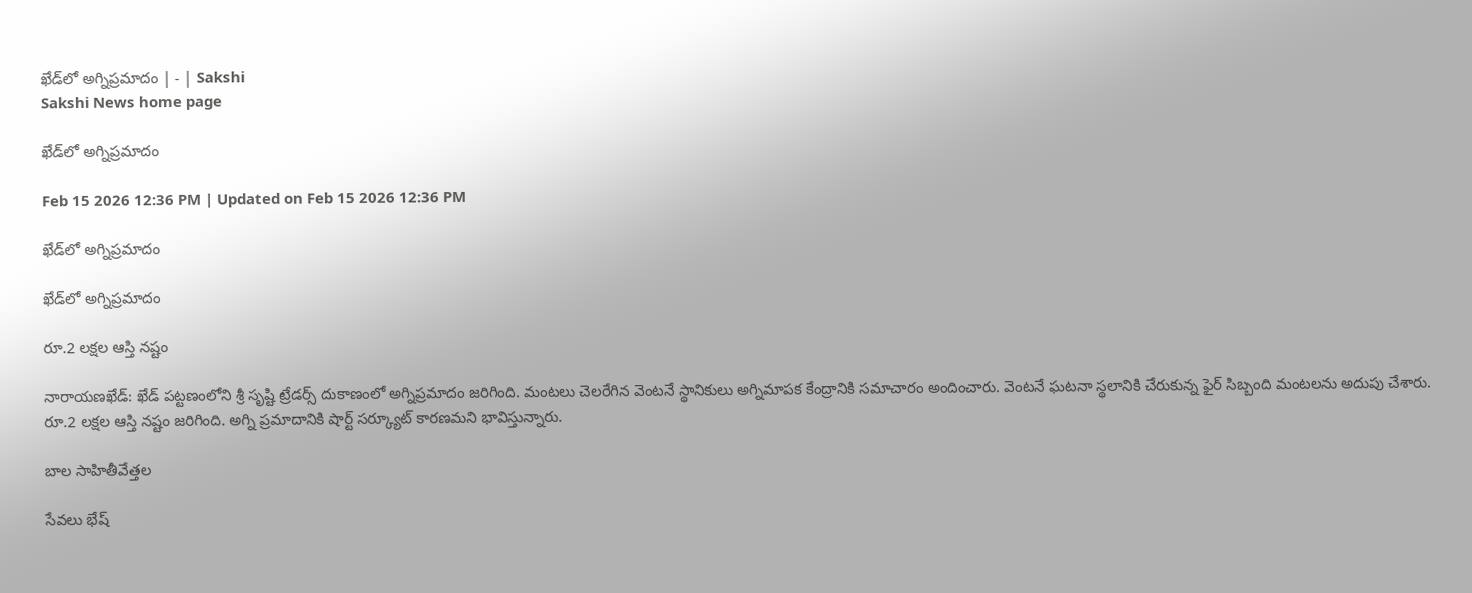ఖేడ్‌లో అగ్నిప్రమాదం | - | Sakshi
Sakshi News home page

ఖేడ్‌లో అగ్నిప్రమాదం

Feb 15 2026 12:36 PM | Updated on Feb 15 2026 12:36 PM

ఖేడ్‌లో అగ్నిప్రమాదం

ఖేడ్‌లో అగ్నిప్రమాదం

రూ.2 లక్షల ఆస్తి నష్టం

నారాయణఖేడ్‌: ఖేడ్‌ పట్టణంలోని శ్రీ సృష్టి ట్రేడర్స్‌ దుకాణంలో అగ్నిప్రమాదం జరిగింది. మంటలు చెలరేగిన వెంటనే స్థానికులు అగ్నిమాపక కేంద్రానికి సమాచారం అందించారు. వెంటనే ఘటనా స్థలానికి చేరుకున్న ఫైర్‌ సిబ్బంది మంటలను అదుపు చేశారు. రూ.2 లక్షల ఆస్తి నష్టం జరిగింది. అగ్ని ప్రమాదానికి షార్ట్‌ సర్క్యూట్‌ కారణమని భావిస్తున్నారు.

బాల సాహితీవేత్తల

సేవలు భేష్‌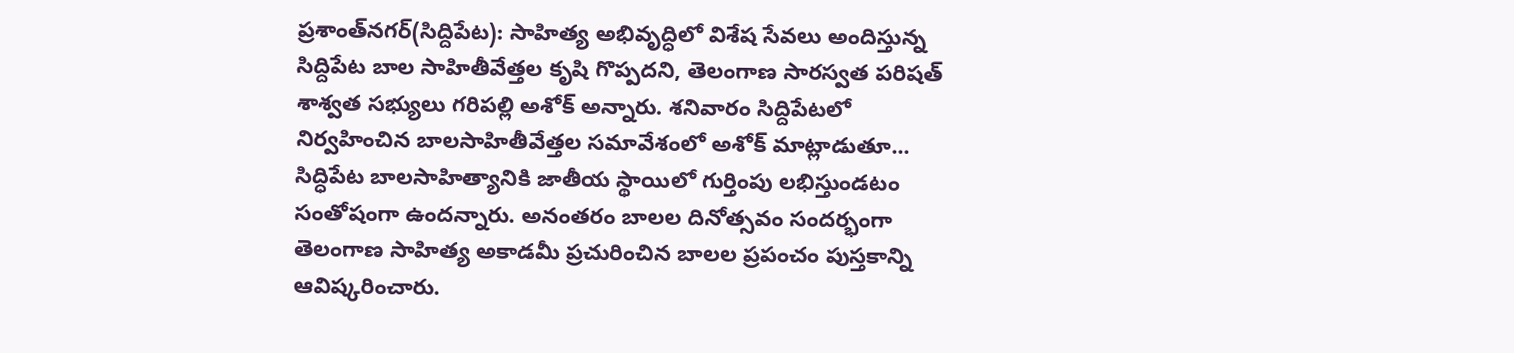ప్రశాంత్‌నగర్‌(సిద్దిపేట): సాహిత్య అభివృద్ధిలో విశేష సేవలు అందిస్తున్న సిద్దిపేట బాల సాహితీవేత్తల కృషి గొప్పదని, తెలంగాణ సారస్వత పరిషత్‌ శాశ్వత సభ్యులు గరిపల్లి అశోక్‌ అన్నారు. శనివారం సిద్దిపేటలో నిర్వహించిన బాలసాహితీవేత్తల సమావేశంలో అశోక్‌ మాట్లాడుతూ... సిద్ధిపేట బాలసాహిత్యానికి జాతీయ స్థాయిలో గుర్తింపు లభిస్తుండటం సంతోషంగా ఉందన్నారు. అనంతరం బాలల దినోత్సవం సందర్భంగా తెలంగాణ సాహిత్య అకాడమీ ప్రచురించిన బాలల ప్రపంచం పుస్తకాన్ని ఆవిష్కరించారు.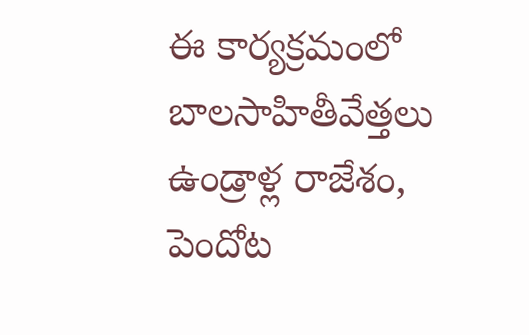ఈ కార్యక్రమంలో బాలసాహితీవేత్తలు ఉండ్రాళ్ల రాజేశం, పెందోట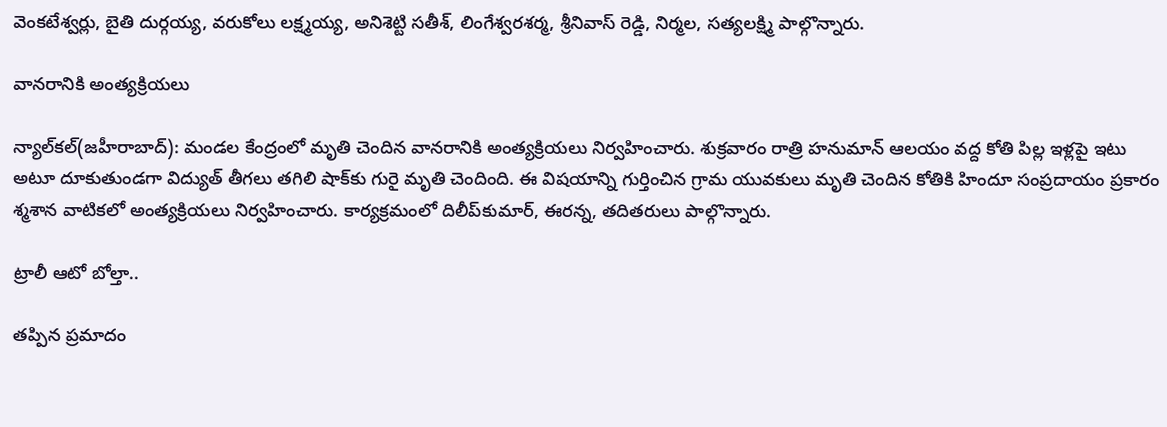వెంకటేశ్వర్లు, బైతి దుర్గయ్య, వరుకోలు లక్ష్మయ్య, అనిశెట్టి సతీశ్‌, లింగేశ్వరశర్మ, శ్రీనివాస్‌ రెడ్డి, నిర్మల, సత్యలక్ష్మి పాల్గొన్నారు.

వానరానికి అంత్యక్రియలు

న్యాల్‌కల్‌(జహీరాబాద్‌): మండల కేంద్రంలో మృతి చెందిన వానరానికి అంత్యక్రియలు నిర్వహించారు. శుక్రవారం రాత్రి హనుమాన్‌ ఆలయం వద్ద కోతి పిల్ల ఇళ్లపై ఇటు అటూ దూకుతుండగా విద్యుత్‌ తీగలు తగిలి షాక్‌కు గురై మృతి చెందింది. ఈ విషయాన్ని గుర్తించిన గ్రామ యువకులు మృతి చెందిన కోతికి హిందూ సంప్రదాయం ప్రకారం శ్మశాన వాటికలో అంత్యక్రియలు నిర్వహించారు. కార్యక్రమంలో దిలీప్‌కుమార్‌, ఈరన్న, తదితరులు పాల్గొన్నారు.

ట్రాలీ ఆటో బోల్తా..

తప్పిన ప్రమాదం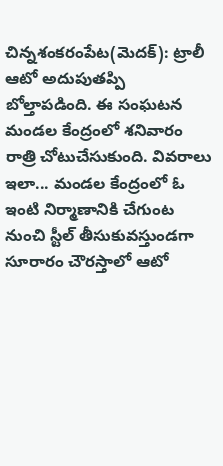చిన్నశంకరంపేట(మెదక్‌): ట్రాలీ ఆటో అదుపుతప్పి బోల్తాపడింది. ఈ సంఘటన మండల కేంద్రంలో శనివారం రాత్రి చోటుచేసుకుంది. వివరాలు ఇలా... మండల కేంద్రంలో ఓ ఇంటి నిర్మాణానికి చేగుంట నుంచి స్టీల్‌ తీసుకువస్తుండగా సూరారం చౌరస్తాలో ఆటో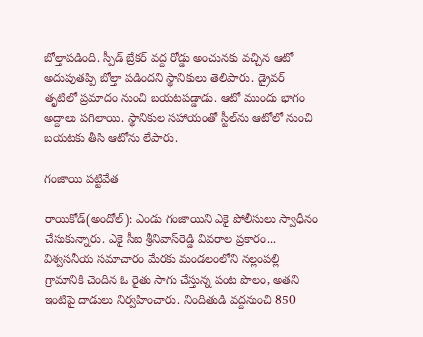బోల్తాపడింది. స్పీడ్‌ బ్రేకర్‌ వద్ద రోడ్డు అంచునకు వచ్చిన ఆటో అదుపుతప్పి బోల్తా పడిందని స్థానికులు తెలిపారు. డ్రైవర్‌ తృటిలో ప్రమాదం నుంచి బయటపడ్డాడు. ఆటో ముందు భాగం అద్దాలు పగిలాయి. స్థానికుల సహాయంతో స్టీల్‌ను ఆటోలో నుంచి బయటకు తీసి ఆటోను లేపారు.

గంజాయి పట్టివేత

రాయికోడ్‌(అందోల్‌): ఎండు గంజాయిని ఎకై పోలీసులు స్వాధీనం చేసుకున్నారు. ఎకై సీఐ శ్రీనివాస్‌రెడ్డి వివరాల ప్రకారం... విశ్వసనీయ సమాచారం మేరకు మండలంలోని నల్లంపల్లి గ్రామానికి చెందిన ఓ రైతు సాగు చేస్తున్న పంట పొలం, అతని ఇంటిపై దాడులు నిర్వహించారు. నిందితుడి వద్దనుంచి 850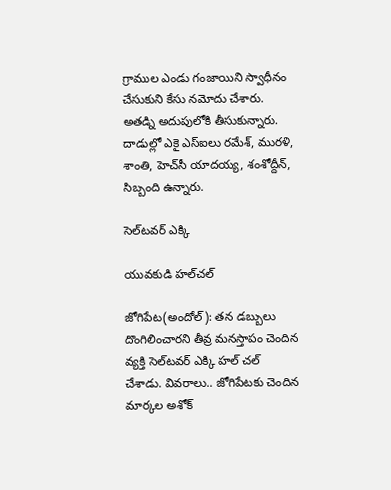గ్రాముల ఎండు గంజాయిని స్వాధీనం చేసుకుని కేసు నమోదు చేశారు. అతడ్ని అదుపులోకి తీసుకున్నారు. దాడుల్లో ఎకై ఎస్‌ఐలు రమేశ్‌, మురళి, శాంతి, హెచ్‌సీ యాదయ్య, శంశోద్దీన్‌, సిబ్బంది ఉన్నారు.

సెల్‌టవర్‌ ఎక్కి

యువకుడి హల్‌చల్‌

జోగిపేట(అందోల్‌): తన డబ్బులు దొంగిలించారని తీవ్ర మనస్తాపం చెందిన వ్యక్తి సెల్‌టవర్‌ ఎక్కి హల్‌ చల్‌ చేశాడు. వివరాలు.. జోగిపేటకు చెందిన మార్కల అశోక్‌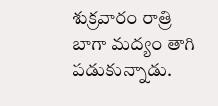శుక్రవారం రాత్రి బాగా మద్యం తాగి పడుకున్నాడు.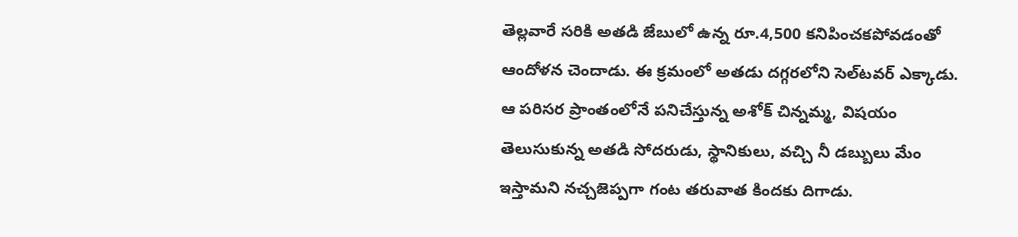తెల్లవారే సరికి అతడి జేబులో ఉన్న రూ.4,500 కనిపించకపోవడంతో ఆందోళన చెందాడు. ఈ క్రమంలో అతడు దగ్గరలోని సెల్‌టవర్‌ ఎక్కాడు. ఆ పరిసర ప్రాంతంలోనే పనిచేస్తున్న అశోక్‌ చిన్నమ్మ, విషయం తెలుసుకున్న అతడి సోదరుడు, స్థానికులు, వచ్చి నీ డబ్బులు మేం ఇస్తామని నచ్చజెప్పగా గంట తరువాత కిందకు దిగాడు.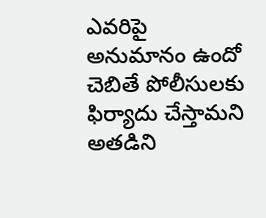ఎవరిపై అనుమానం ఉందో చెబితే పోలీసులకు ఫిర్యాదు చేస్తామని అతడిని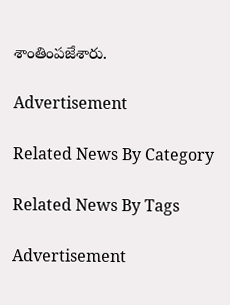శాంతింపజేశారు.

Advertisement

Related News By Category

Related News By Tags

Advertisement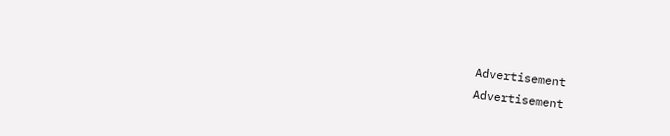Advertisement
Advertisement